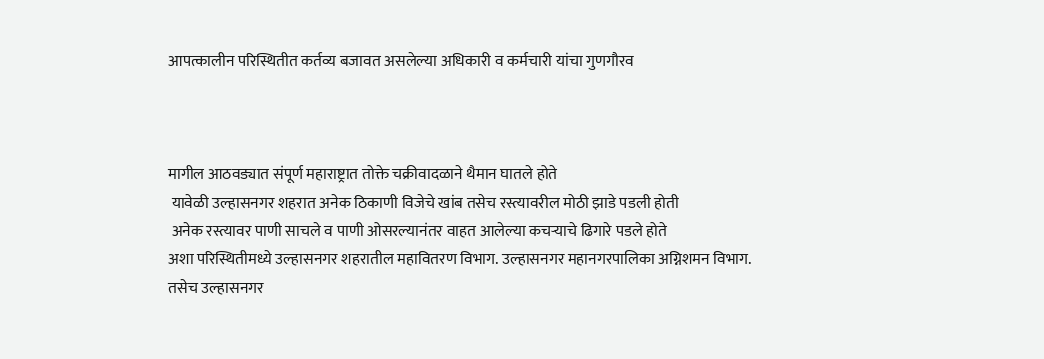आपत्कालीन परिस्थितीत कर्तव्य बजावत असलेल्या अधिकारी व कर्मचारी यांचा गुणगौरव



मागील आठवड्यात संपूर्ण महाराष्ट्रात तोक्ते चक्रीवादळाने थैमान घातले होते
 यावेळी उल्हासनगर शहरात अनेक ठिकाणी विजेचे खांब तसेच रस्त्यावरील मोठी झाडे पडली होती
 अनेक रस्त्यावर पाणी साचले व पाणी ओसरल्यानंतर वाहत आलेल्या कचऱ्याचे ढिगारे पडले होते
अशा परिस्थितीमध्ये उल्हासनगर शहरातील महावितरण विभाग. उल्हासनगर महानगरपालिका अग्निशमन विभाग.
तसेच उल्हासनगर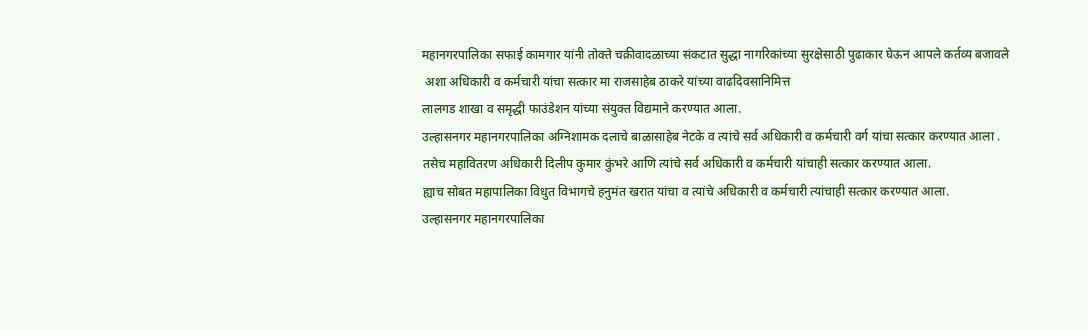महानगरपालिका सफाई कामगार यांनी तोक्ते चक्रीवादळाच्या संकटात सुद्धा नागरिकांच्या सुरक्षेसाठी पुढाकार घेऊन आपले कर्तव्य बजावले
 अशा अधिकारी व कर्मचारी यांचा सत्कार मा राजसाहेब ठाकरे यांच्या वाढदिवसानिमित्त
लालगड शाखा व समृद्धी फाउंडेशन यांच्या संयुक्त विद्यमाने करण्यात आला.
उल्हासनगर महानगरपालिका अग्निशामक दलाचे बाळासाहेब नेटके व त्यांचे सर्व अधिकारी व कर्मचारी वर्ग यांचा सत्कार करण्यात आला .
तसेच महावितरण अधिकारी दिलीप कुमार कुंभरे आणि त्यांचे सर्व अधिकारी व कर्मचारी यांचाही सत्कार करण्यात आला.
ह्याच सोबत महापालिका विधुत विभागचे हनुमंत खरात यांचा व त्यांचे अधिकारी व कर्मचारी त्यांचाही सत्कार करण्यात आला.
उल्हासनगर महानगरपालिका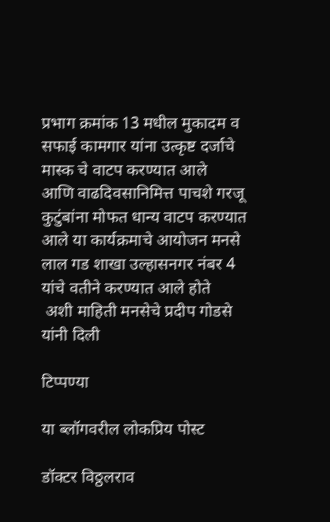प्रभाग क्रमांक 13 मधील मुकादम व सफाई कामगार यांना उत्कृष्ट दर्जाचे मास्क चे वाटप करण्यात आले
आणि वाढदिवसानिमित्त पाचशे गरजू कुटुंबांना मोफत धान्य वाटप करण्यात आले या कार्यक्रमाचे आयोजन मनसे लाल गड शाखा उल्हासनगर नंबर 4 यांचे वतीने करण्यात आले होते
 अशी माहिती मनसेचे प्रदीप गोडसे यांनी दिली

टिप्पण्या

या ब्लॉगवरील लोकप्रिय पोस्ट

डॉक्टर विठ्ठलराव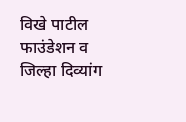विखे पाटील फाउंडेशन व जिल्हा दिव्यांग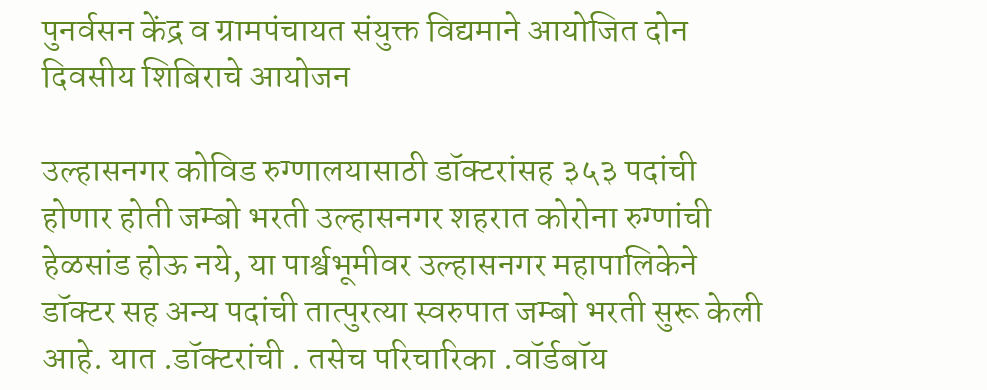पुनर्वसन केंद्र व ग्रामपंचायत संयुक्त विद्यमाने आयोजित दोन दिवसीय शिबिराचे आयोजन

उल्हासनगर कोविड रुग्णालयासाठी डॉक्टरांसह ३५३ पदांची होणार होती जम्बो भरती उल्हासनगर शहरात कोरोना रुग्णांची हेळसांड होऊ नये, या पार्श्वभूमीवर उल्हासनगर महापालिकेने डॉक्टर सह अन्य पदांची तात्पुरत्या स्वरुपात जम्बो भरती सुरू केली आहे. यात .डॉक्टरांची . तसेच परिचारिका .वॉर्डबॉय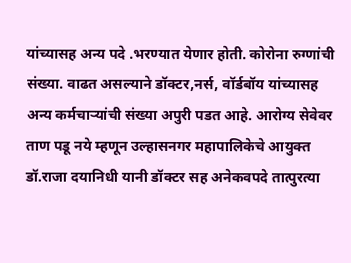यांच्यासह अन्य पदे .भरण्यात येणार होती. कोरोना रुग्णांची संख्या. वाढत असल्याने डॉक्टर,नर्स, वॉर्डबॉय यांच्यासह अन्य कर्मचाऱ्यांची संख्या अपुरी पडत आहे. आरोग्य सेवेवर ताण पडू नये म्हणून उल्हासनगर महापालिकेचे आयुक्त डॉ.राजा दयानिधी यानी डॉक्टर सह अनेकवपदे तात्पुरत्या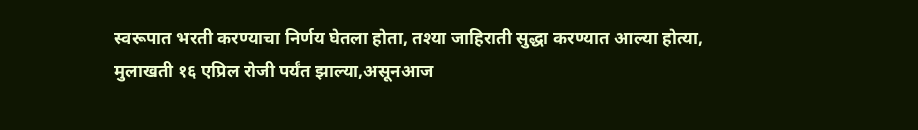स्वरूपात भरती करण्याचा निर्णय घेतला होता, तश्या जाहिराती सुद्धा करण्यात आल्या होत्या, मुलाखती १६ एप्रिल रोजी पर्यंत झाल्या,असूनआज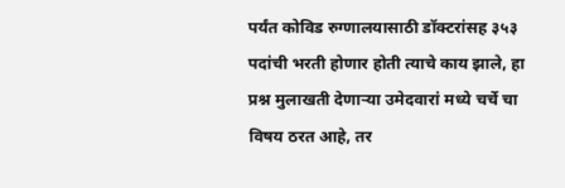पर्यंत कोविड रुग्णालयासाठी डॉक्टरांसह ३५३ पदांची भरती होणार होती त्याचे काय झाले, हा प्रश्न मुलाखती देणाऱ्या उमेदवारां मध्ये चर्चे चा विषय ठरत आहे, तर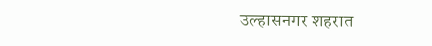उल्हासनगर शहरात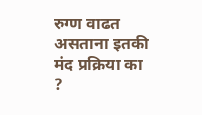रुग्ण वाढत असताना इतकी मंद प्रक्रिया का ?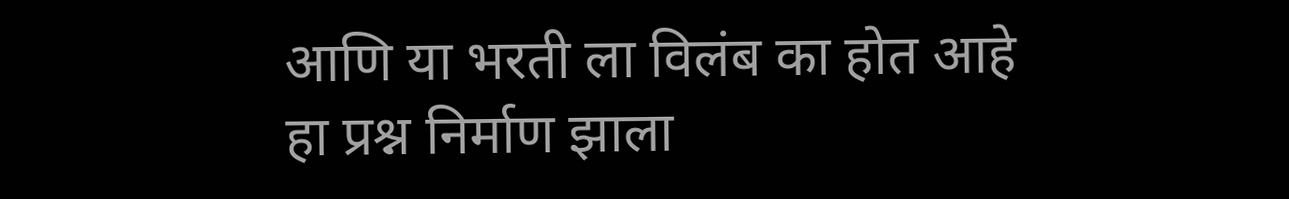आणि या भरती ला विलंब का होत आहे हा प्रश्न निर्माण झाला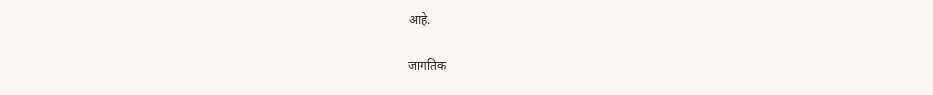आहे.

जागतिक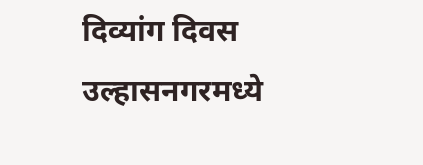दिव्यांग दिवस उल्हासनगरमध्ये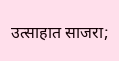उत्साहात साजरा;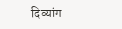दिव्यांग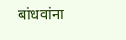बांधवांना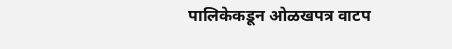पालिकेकडून ओळखपत्र वाटप